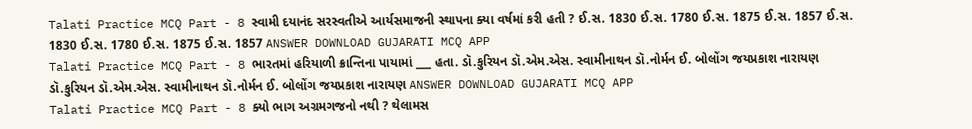Talati Practice MCQ Part - 8 સ્વામી દયાનંદ સરસ્વતીએ આર્યસમાજની સ્થાપના ક્યા વર્ષમાં કરી હતી ? ઈ.સ. 1830 ઈ.સ. 1780 ઈ.સ. 1875 ઈ.સ. 1857 ઈ.સ. 1830 ઈ.સ. 1780 ઈ.સ. 1875 ઈ.સ. 1857 ANSWER DOWNLOAD GUJARATI MCQ APP
Talati Practice MCQ Part - 8 ભારતમાં હરિયાળી ક્રાન્તિના પાયામાં ___ હતા. ડૉ.કુરિયન ડૉ.એમ.એસ. સ્વામીનાથન ડૉ.નોર્મન ઈ. બોલોંગ જયપ્રકાશ નારાયણ ડૉ.કુરિયન ડૉ.એમ.એસ. સ્વામીનાથન ડૉ.નોર્મન ઈ. બોલોંગ જયપ્રકાશ નારાયણ ANSWER DOWNLOAD GUJARATI MCQ APP
Talati Practice MCQ Part - 8 ક્યો ભાગ અગ્રમગજનો નથી ? થેલામસ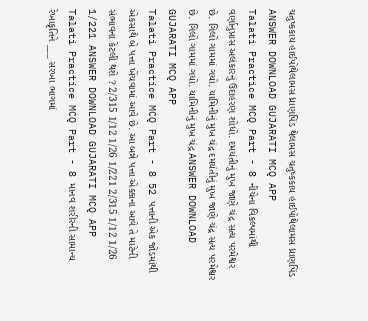ચતુષ્કકાય હાઈપોથેલામસ ધ્રાણપિંડ થેલામસ ચતુષ્કકાય હાઈપોથેલામસ ધ્રાણપિંડ ANSWER DOWNLOAD GUJARATI MCQ APP
Talati Practice MCQ Part - 8 નીચેના વિકલ્પમાંથી વર્ણાનુપ્રાસ અલંકારનું ઉદાહરણ શોધો. દમયંતીનું મુખ જાણે ચંદ્ર સત્ય પરમેશ્વર છે. ગિલો ગામમાં ગયો. યામિનીનું મુખ ચંદ્ર દમયંતીનું મુખ જાણે ચંદ્ર સત્ય પરમેશ્વર છે. ગિલો ગામમાં ગયો. યામિનીનું મુખ ચંદ્ર ANSWER DOWNLOAD GUJARATI MCQ APP
Talati Practice MCQ Part - 8 52 પત્તાની એક જોડમાંથી એકસાથે બે પત્તા ખેંચવામાં આવે છે. આ બન્ને પત્તા એક્કાના આવે તે માટેની સંભાવના કેટલી થશે ? 2/315 1/12 1/26 1/221 2/315 1/12 1/26 1/221 ANSWER DOWNLOAD GUJARATI MCQ APP
Talati Practice MCQ Part - 8 માનવ શરીરની સામાન્ય રેખાકૃતિને ___ સરખા ભાગમાં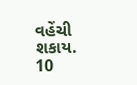વહેંચી શકાય. 10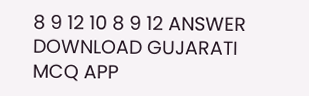8 9 12 10 8 9 12 ANSWER DOWNLOAD GUJARATI MCQ APP